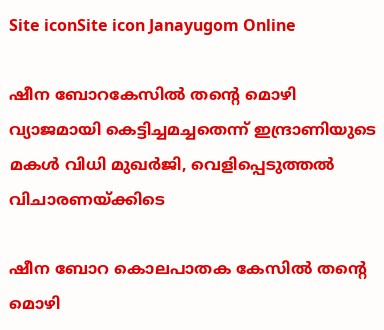Site iconSite icon Janayugom Online

ഷീന ബോറകേസിൽ തന്റെ മൊഴി വ്യാജമായി കെട്ടിച്ചമച്ചതെന്ന് ഇന്ദ്രാണിയുടെ മകൾ വിധി മുഖർജി, വെളിപ്പെടുത്തൽ വിചാരണയ്ക്കിടെ

ഷീന ബോറ കൊലപാതക കേസിൽ തന്റെ മൊഴി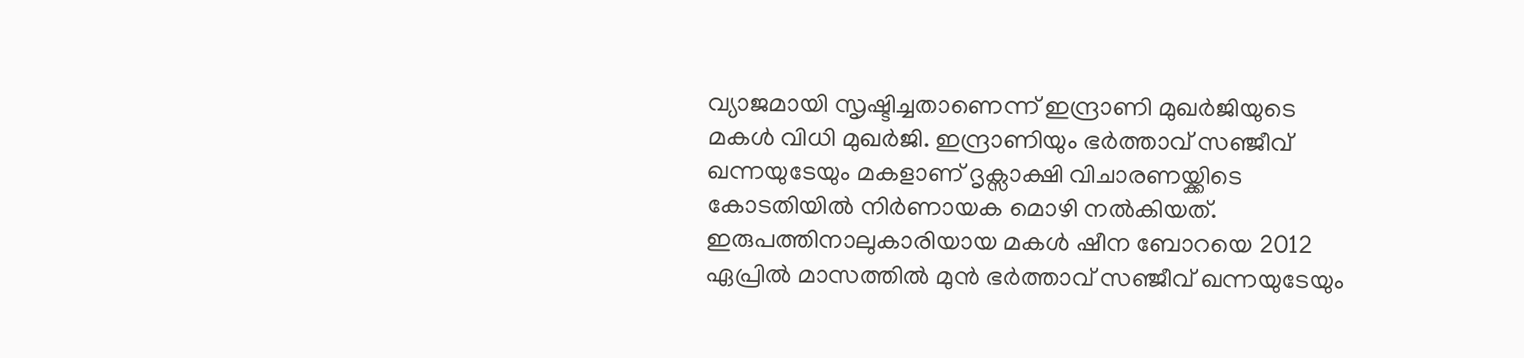വ്യാജമായി സൃഷ്ടിച്ചതാണെന്ന് ഇന്ദ്രാണി മുഖർജിയുടെ മകൾ വിധി മുഖ‍ർജി. ഇന്ദ്രാണിയും ഭർത്താവ് സ‌‍ഞ്ജീവ് ഖന്നയുടേയും മകളാണ് ദൃക്സാക്ഷി വിചാരണയ്ക്കിടെ കോടതിയിൽ നിർണായക മൊഴി നൽകിയത്. ഇരുപത്തിനാലുകാരിയായ മകൾ ഷീന ബോറയെ 2012 ഏപ്രിൽ മാസത്തിൽ മുൻ ഭർത്താവ് സഞ്ജീവ് ഖന്നയുടേയും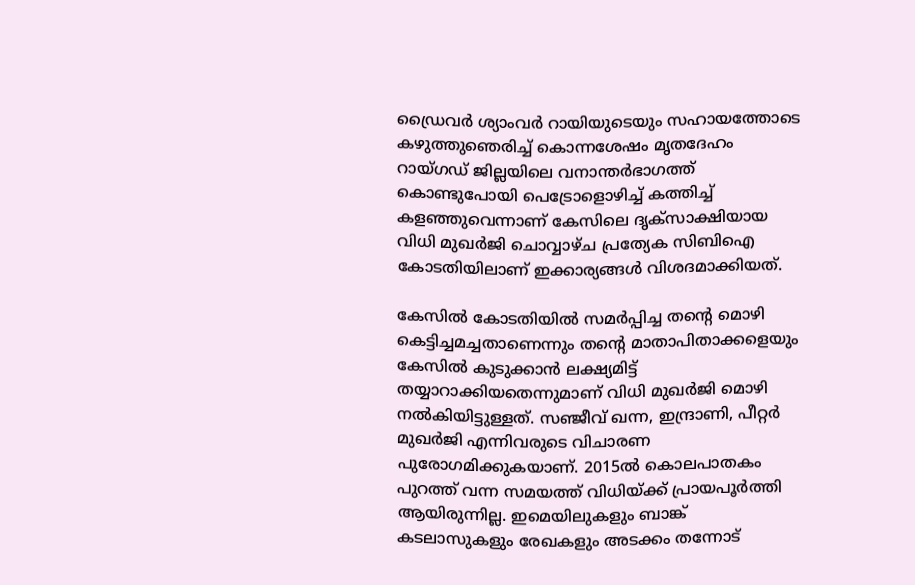ഡ്രൈവർ ശ്യാംവർ റായിയുടെയും സഹായത്തോടെ കഴുത്തുഞെരിച്ച് കൊന്നശേഷം മൃതദേഹം റായ്ഗഡ് ജില്ലയിലെ വനാന്തർഭാഗത്ത് കൊണ്ടുപോയി പെട്രോളൊഴിച്ച് കത്തിച്ച് കളഞ്ഞുവെന്നാണ് കേസിലെ ദൃക്സാക്ഷിയായ വിധി മുഖ‍ർജി ചൊവ്വാഴ്ച പ്രത്യേക സിബിഐ കോടതിയിലാണ് ഇക്കാര്യങ്ങൾ വിശദമാക്കിയത്.

കേസിൽ കോടതിയിൽ സമ‍ർപ്പിച്ച തന്റെ മൊഴി കെട്ടിച്ചമച്ചതാണെന്നും തന്റെ മാതാപിതാക്കളെയും കേസിൽ കുടുക്കാൻ ലക്ഷ്യമിട്ട് തയ്യാറാക്കിയതെന്നുമാണ് വിധി മുഖർജി മൊഴി നൽകിയിട്ടുള്ളത്. സഞ്ജീവ് ഖന്ന, ഇന്ദ്രാണി, പീറ്റർ മുഖർജി എന്നിവരുടെ വിചാരണ പുരോഗമിക്കുകയാണ്. 2015ൽ കൊലപാതകം പുറത്ത് വന്ന സമയത്ത് വിധിയ്ക്ക് പ്രായപൂർത്തി ആയിരുന്നില്ല. ഇമെയിലുകളും ബാങ്ക് കടലാസുകളും രേഖകളും അടക്കം തന്നോട്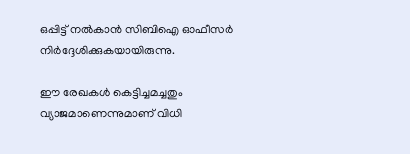ഒപ്പിട്ട് നൽകാൻ സിബിഐ ഓഫീസർ നിർദ്ദേശിക്കുകയായിരുന്നു.

ഈ രേഖകൾ കെട്ടിച്ചമച്ചതും വ്യാജമാണെന്നുമാണ് വിധി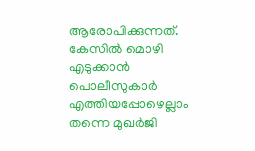ആരോപിക്കുന്നത്. കേസിൽ മൊഴി എടുക്കാൻ പൊലീസുകാ‍ർ എത്തിയപ്പോഴെല്ലാം തന്നെ മുഖർജി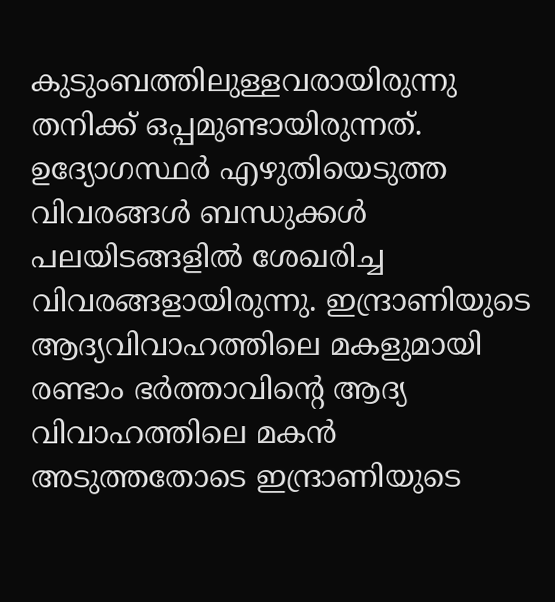കുടുംബത്തിലുള്ളവരായിരുന്നു തനിക്ക് ഒപ്പമുണ്ടായിരുന്നത്. ഉദ്യോഗസ്ഥ‍ർ എഴുതിയെടുത്ത വിവരങ്ങൾ ബന്ധുക്കൾ പലയിടങ്ങളിൽ ശേഖരിച്ച വിവരങ്ങളായിരുന്നു. ഇന്ദ്രാണിയുടെ ആദ്യവിവാഹത്തിലെ മകളുമായി രണ്ടാം ഭർത്താവിന്റെ ആദ്യ വിവാഹത്തിലെ മകൻ അടുത്തതോടെ ഇന്ദ്രാണിയുടെ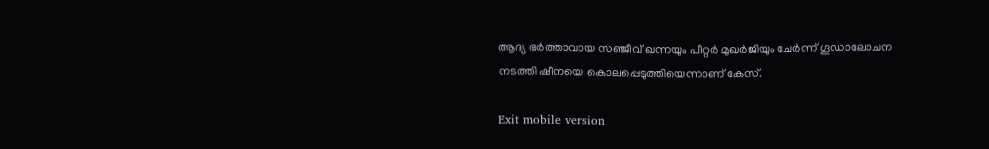ആദ്യ ഭർത്താവായ സഞ്ജീവ് ഖന്നയും പീറ്റർ മുഖർജിയും ചേർന്ന് ഗൂഡാലോചന നടത്തി ഷീനയെ കൊലപ്പെടുത്തിയെന്നാണ് കേസ്.

Exit mobile version